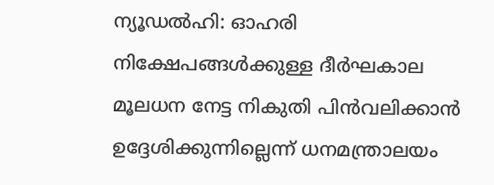ന്യൂഡൽഹി: ഓഹരി നിക്ഷേപങ്ങൾക്കുള്ള ദീർഘകാല മൂലധന നേട്ട നികുതി പിൻവലിക്കാൻ ഉദ്ദേശിക്കുന്നില്ലെന്ന് ധനമന്ത്രാലയം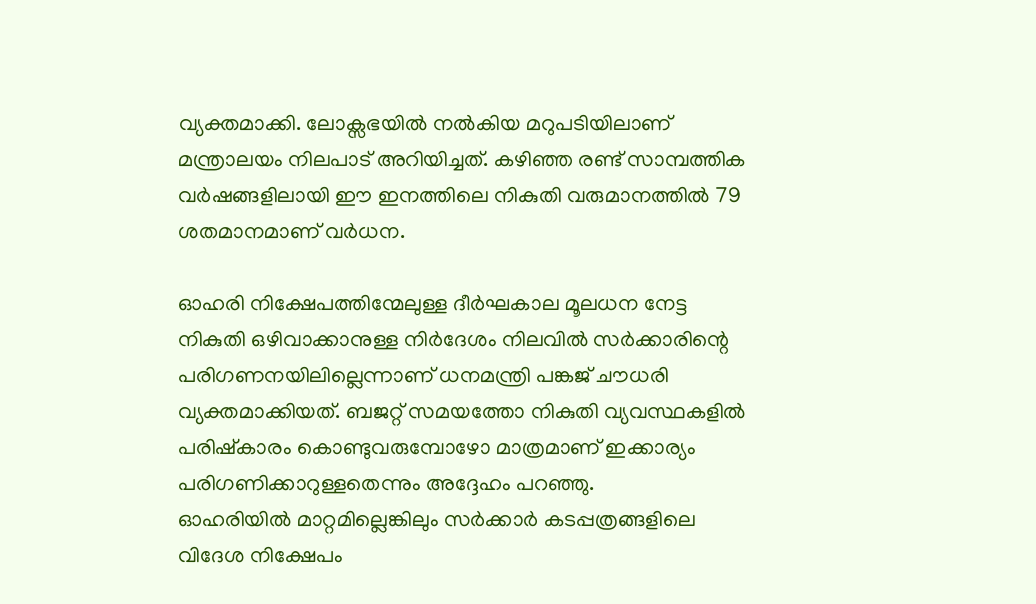വ്യക്തമാക്കി. ലോക്സഭയിൽ നൽകിയ മറുപടിയിലാണ് മന്ത്രാലയം നിലപാട് അറിയിച്ചത്. കഴിഞ്ഞ രണ്ട് സാമ്പത്തിക വർഷങ്ങളിലായി ഈ ഇനത്തിലെ നികുതി വരുമാനത്തിൽ 79 ശതമാനമാണ് വർധന.

ഓഹരി നിക്ഷേപത്തിന്മേലുള്ള ദീർഘകാല മൂലധന നേട്ട നികുതി ഒഴിവാക്കാനുള്ള നിർദേശം നിലവിൽ സർക്കാരിന്റെ പരിഗണനയിലില്ലെന്നാണ് ധനമന്ത്രി പങ്കജ് ചൗധരി വ്യക്തമാക്കിയത്. ബജറ്റ് സമയത്തോ നികുതി വ്യവസ്ഥകളിൽ പരിഷ്കാരം കൊണ്ടുവരുമ്പോഴോ മാത്രമാണ് ഇക്കാര്യം പരിഗണിക്കാറുള്ളതെന്നും അദ്ദേഹം പറഞ്ഞു.
ഓഹരിയിൽ മാറ്റമില്ലെങ്കിലും സർക്കാർ കടപ്പത്രങ്ങളിലെ വിദേശ നിക്ഷേപം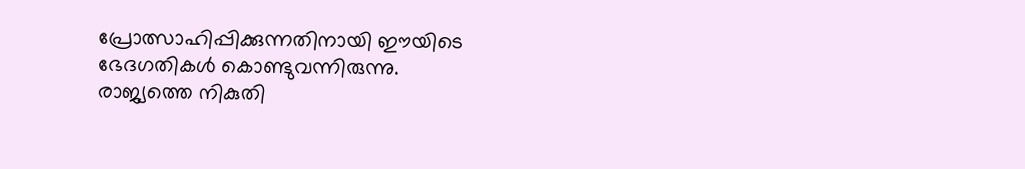പ്രോത്സാഹിപ്പിക്കുന്നതിനായി ഈയിടെ ഭേദഗതികൾ കൊണ്ടുവന്നിരുന്നു.
രാജ്യത്തെ നികുതി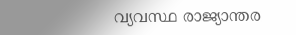വ്യവസ്ഥ രാജ്യാന്തര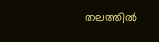തലത്തിൽ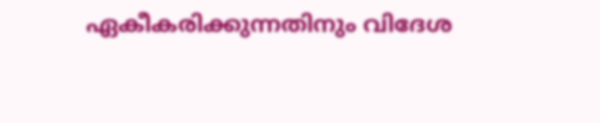ഏകീകരിക്കുന്നതിനും വിദേശ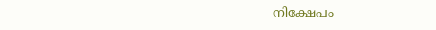നിക്ഷേപം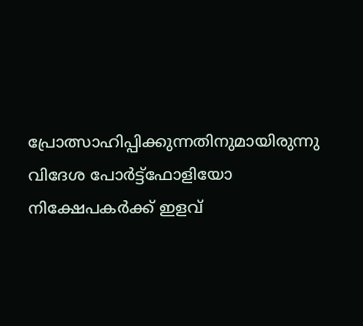പ്രോത്സാഹിപ്പിക്കുന്നതിനുമായിരുന്നു വിദേശ പോർട്ട്ഫോളിയോ നിക്ഷേപകർക്ക് ഇളവ്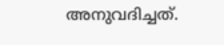അനുവദിച്ചത്.